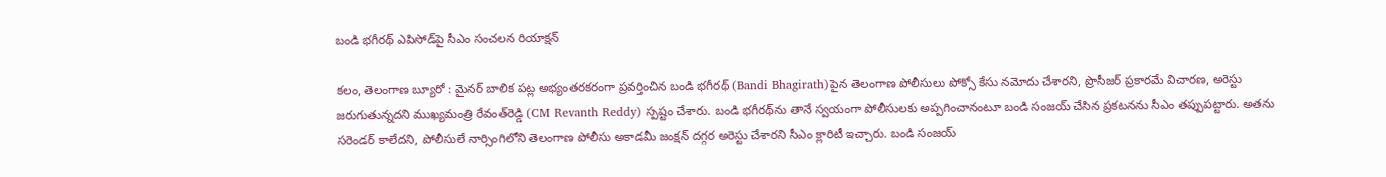బండి భగీరథ్‌ ఎపిసోడ్‌పై సీఎం సంచలన రియాక్షన్

కలం, తెలంగాణ బ్యూరో : మైనర్ బాలిక పట్ల అభ్యంతరకరంగా ప్రవర్తించిన బండి భగీరథ్‌ (Bandi Bhagirath)పైన తెలంగాణ పోలీసులు పోక్సో కేసు నమోదు చేశారని, ప్రొసీజర్ ప్రకారమే విచారణ, అరెస్టు జరుగుతున్నదని ముఖ్యమంత్రి రేవంత్‌రెడ్డి (CM Revanth Reddy) స్పష్టం చేశారు. బండి భగీరథ్‌ను తానే స్వయంగా పోలీసులకు అప్పగించానంటూ బండి సంజయ్ చేసిన ప్రకటనను సీఎం తప్పుపట్టారు. అతను సరెండర్ కాలేదని, పోలీసులే నార్సింగిలోని తెలంగాణ పోలీసు అకాడమీ జంక్షన్ దగ్గర అరెస్టు చేశారని సీఎం క్లారిటీ ఇచ్చారు. బండి సంజయ్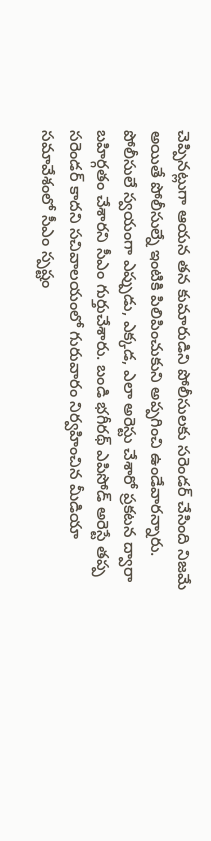చెప్పినట్లుగా ఆయన తన కుమారుడిని పోలీసులకు సరెండర్ చేసింది నిజమే అయితే పోలీసుల్నే ఇంటికి పిలిపించుకుని అప్పగించి ఉండేవారన్నారు. పోలీసులే స్వయంగా ఎప్పుడు, ఎక్కడ, ఎలా అరెస్టు చేశారో ప్రకటన ద్వారా బహిర్గతం చేశారని సీఎం గుర్తుచేశారు. బండి భగీరథ్‌ ఎపిసోడ్ అరెస్టే తప్ప సరెండర్ కాదని సచివాలయంలో గురువారం నిర్వహించిన మీడియా సమావేశంలో సీఎం స్పష్టం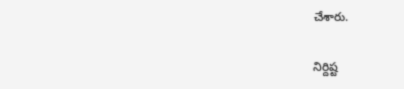చేశారు.

నిర్దిష్ట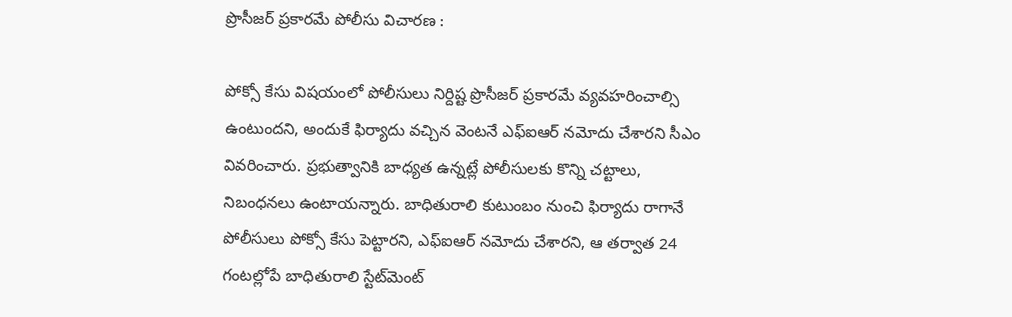ప్రొసీజర్ ప్రకారమే పోలీసు విచారణ :

పోక్సో కేసు విషయంలో పోలీసులు నిర్దిష్ట ప్రొసీజర్ ప్రకారమే వ్యవహరించాల్సి ఉంటుందని, అందుకే ఫిర్యాదు వచ్చిన వెంటనే ఎఫ్ఐఆర్ నమోదు చేశారని సీఎం వివరించారు. ప్రభుత్వానికి బాధ్యత ఉన్నట్లే పోలీసులకు కొన్ని చట్టాలు, నిబంధనలు ఉంటాయన్నారు. బాధితురాలి కుటుంబం నుంచి ఫిర్యాదు రాగానే పోలీసులు పోక్సో కేసు పెట్టారని, ఎఫ్ఐఆర్ నమోదు చేశారని, ఆ తర్వాత 24 గంటల్లోపే బాధితురాలి స్టేట్‌మెంట్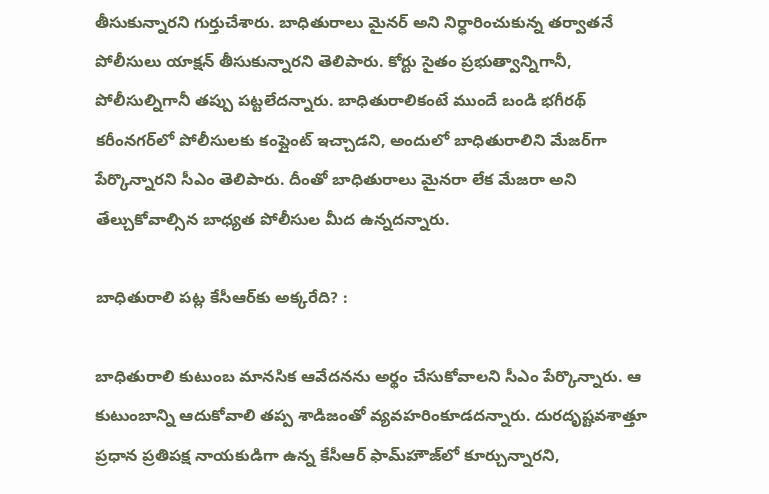తీసుకున్నారని గుర్తుచేశారు. బాధితురాలు మైనర్ అని నిర్ధారించుకున్న తర్వాతనే పోలీసులు యాక్షన్ తీసుకున్నారని తెలిపారు. కోర్టు సైతం ప్రభుత్వాన్నిగానీ, పోలీసుల్నిగానీ తప్పు పట్టలేదన్నారు. బాధితురాలికంటే ముందే బండి భగీరథ్ కరీంనగర్‌లో పోలీసులకు కంప్లైంట్ ఇచ్చాడని, అందులో బాధితురాలిని మేజర్‌గా పేర్కొన్నారని సీఎం తెలిపారు. దీంతో బాధితురాలు మైనరా లేక మేజరా అని తేల్చుకోవాల్సిన బాధ్యత పోలీసుల మీద ఉన్నదన్నారు.

బాధితురాలి పట్ల కేసీఆర్‌కు అక్కరేది? :

బాధితురాలి కుటుంబ మానసిక ఆవేదనను అర్థం చేసుకోవాలని సీఎం పేర్కొన్నారు. ఆ కుటుంబాన్ని ఆదుకోవాలి తప్ప శాడిజంతో వ్యవహరింకూడదన్నారు. దురదృష్టవశాత్తూ ప్రధాన ప్రతిపక్ష నాయకుడిగా ఉన్న కేసీఆర్ ఫామ్‌హౌజ్‌లో కూర్చున్నారని,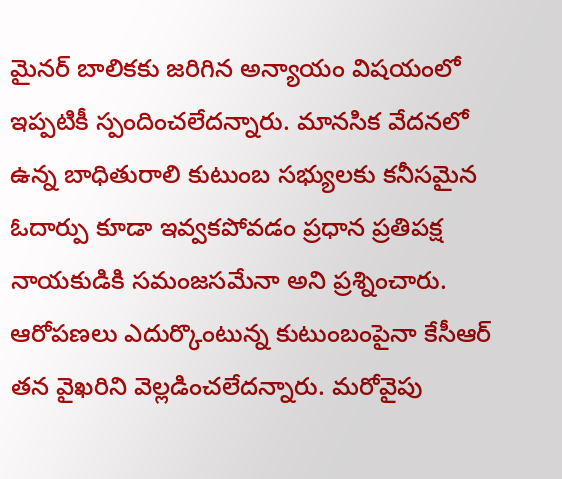మైనర్ బాలికకు జరిగిన అన్యాయం విషయంలో ఇప్పటికీ స్పందించలేదన్నారు. మానసిక వేదనలో ఉన్న బాధితురాలి కుటుంబ సభ్యులకు కనీసమైన ఓదార్పు కూడా ఇవ్వకపోవడం ప్రధాన ప్రతిపక్ష నాయకుడికి సమంజసమేనా అని ప్రశ్నించారు. ఆరోపణలు ఎదుర్కొంటున్న కుటుంబంపైనా కేసీఆర్ తన వైఖరిని వెల్లడించలేదన్నారు. మరోవైపు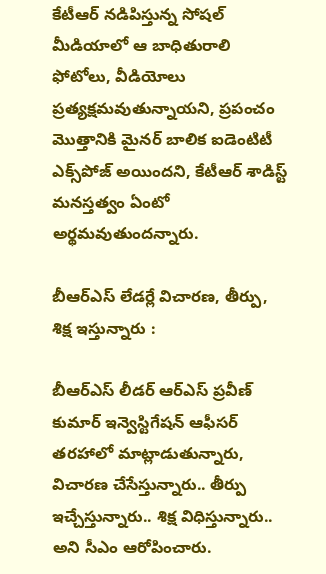కేటీఆర్ నడిపిస్తున్న సోషల్ మీడియాలో ఆ బాధితురాలి ఫోటోలు, వీడియోలు ప్రత్యక్షమవుతున్నాయని, ప్రపంచం మొత్తానికి మైనర్ బాలిక ఐడెంటిటీ ఎక్స్‌పోజ్ అయిందని, కేటీఆర్ శాడిస్ట్ మనస్తత్వం ఏంటో అర్థమవుతుందన్నారు.

బీఆర్ఎస్ లేడర్లే విచారణ, తీర్పు, శిక్ష ఇస్తున్నారు :

బీఆర్ఎస్ లీడర్ ఆర్ఎస్ ప్రవీణ్ కుమార్ ఇన్వెస్టిగేషన్ ఆఫీసర్ తరహాలో మాట్లాడుతున్నారు, విచారణ చేసేస్తున్నారు.. తీర్పు ఇచ్చేస్తున్నారు.. శిక్ష విధిస్తున్నారు.. అని సీఎం ఆరోపించారు.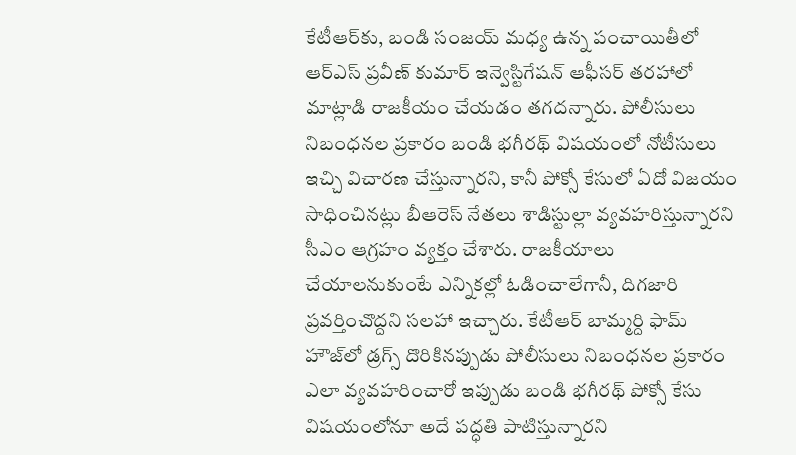కేటీఆర్‌కు, బండి సంజయ్ మధ్య ఉన్న పంచాయితీలో ఆర్ఎస్ ప్రవీణ్ కుమార్ ఇన్వెస్టిగేషన్ ఆఫీసర్ తరహాలో మాట్లాడి రాజకీయం చేయడం తగదన్నారు. పోలీసులు నిబంధనల ప్రకారం బండి భగీరథ్ విషయంలో నోటీసులు ఇచ్చి విచారణ చేస్తున్నారని, కానీ పోక్సో కేసులో ఏదో విజయం సాధించినట్లు బీఆరెస్ నేతలు శాడిస్టుల్లా వ్యవహరిస్తున్నారని సీఎం ఆగ్రహం వ్యక్తం చేశారు. రాజకీయాలు చేయాలనుకుంటే ఎన్నికల్లో ఓడించాలేగానీ, దిగజారి ప్రవర్తించొద్దని సలహా ఇచ్చారు. కేటీఆర్ బామ్మర్ది ఫామ్ హౌజ్‌లో డ్రగ్స్ దొరికినప్పుడు పోలీసులు నిబంధనల ప్రకారం ఎలా వ్యవహరించారో ఇప్పుడు బండి భగీరథ్ పోక్సో కేసు విషయంలోనూ అదే పద్ధతి పాటిస్తున్నారని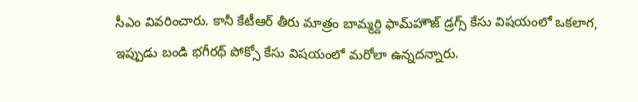సీఎం వివరించారు. కానీ కేటీఆర్ తీరు మాత్రం బామ్మర్ది ఫామ్‌హౌజ్ డ్రగ్స్ కేసు విషయంలో ఒకలాగ, ఇప్పుడు బండి భగీరథ్ పోక్సో కేసు విషయంలో మరోలా ఉన్నదన్నారు.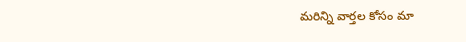మ‌రిన్ని వార్త‌ల కోసం మా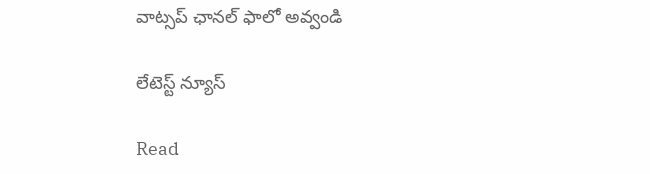వాట్స‌ప్ ఛాన‌ల్ ఫాలో అవ్వండి

లేటెస్ట్ న్యూస్‌

Read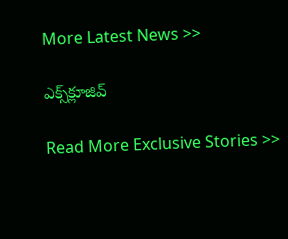More Latest News >>

ఎక్స్‌క్లూజివ్‌

Read More Exclusive Stories >>